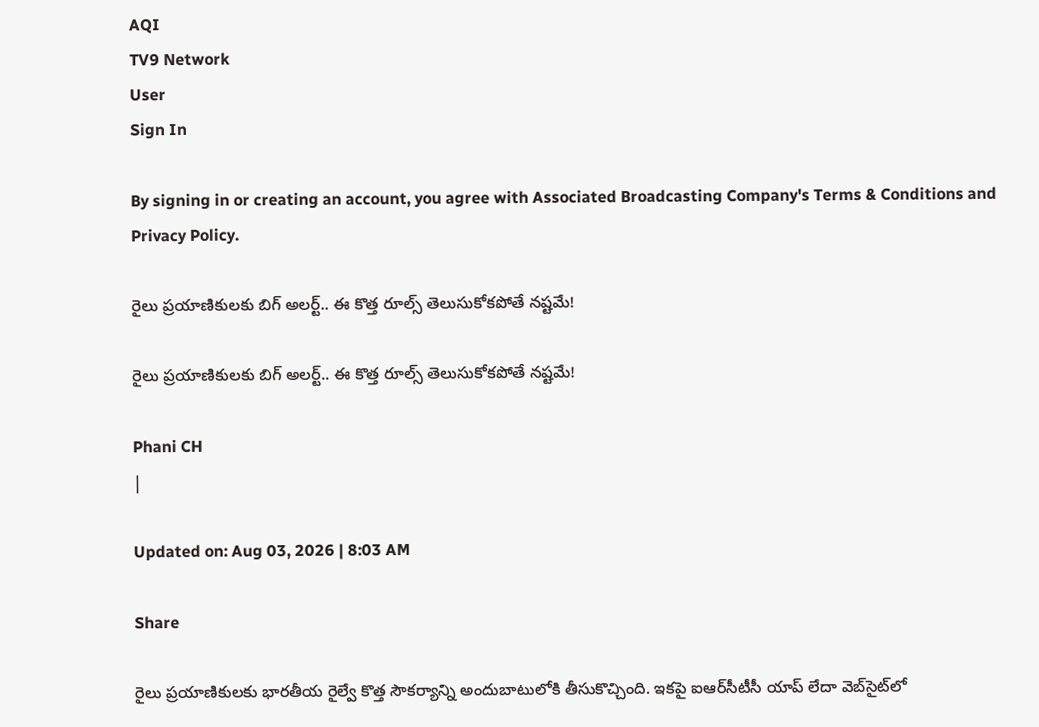AQI
TV9 Network
User
Sign In

By signing in or creating an account, you agree with Associated Broadcasting Company's Terms & Conditions and Privacy Policy.

రైలు ప్రయాణికులకు బిగ్ అలర్ట్.. ఈ కొత్త రూల్స్‌ తెలుసుకోకపోతే నష్టమే!

రైలు ప్రయాణికులకు బిగ్ అలర్ట్.. ఈ కొత్త రూల్స్‌ తెలుసుకోకపోతే నష్టమే!

Phani CH
|

Updated on: Aug 03, 2026 | 8:03 AM

Share

రైలు ప్రయాణికులకు భారతీయ రైల్వే కొత్త సౌకర్యాన్ని అందుబాటులోకి తీసుకొచ్చింది. ఇకపై ఐఆర్‌సీటీసీ యాప్ లేదా వెబ్‌సైట్‌లో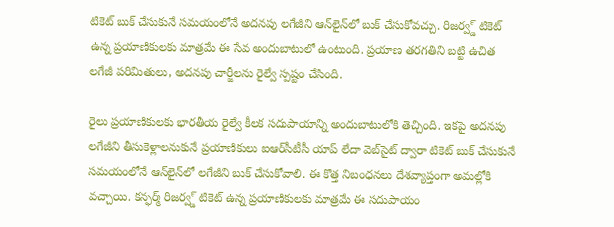టికెట్ బుక్ చేసుకునే సమయంలోనే అదనపు లగేజీని ఆన్‌లైన్‌లో బుక్ చేసుకోవచ్చు. రిజర్వ్డ్ టికెట్ ఉన్న ప్రయాణికులకు మాత్రమే ఈ సేవ అందుబాటులో ఉంటుంది. ప్రయాణ తరగతిని బట్టి ఉచిత లగేజీ పరిమితులు, అదనపు చార్జీలను రైల్వే స్పష్టం చేసింది.

రైలు ప్రయాణికులకు భారతీయ రైల్వే కీలక సదుపాయాన్ని అందుబాటులోకి తెచ్చింది. ఇకపై అదనపు లగేజీని తీసుకెళ్లాలనుకునే ప్రయాణికులు ఐఆర్‌సీటీసీ యాప్ లేదా వెబ్‌సైట్ ద్వారా టికెట్ బుక్ చేసుకునే సమయంలోనే ఆన్‌లైన్‌లో లగేజీని బుక్ చేసుకోవాలి. ఈ కొత్త నిబంధనలు దేశవ్యాప్తంగా అమల్లోకి వచ్చాయి. కన్ఫర్మ్ రిజర్వ్డ్ టికెట్ ఉన్న ప్రయాణికులకు మాత్రమే ఈ సదుపాయం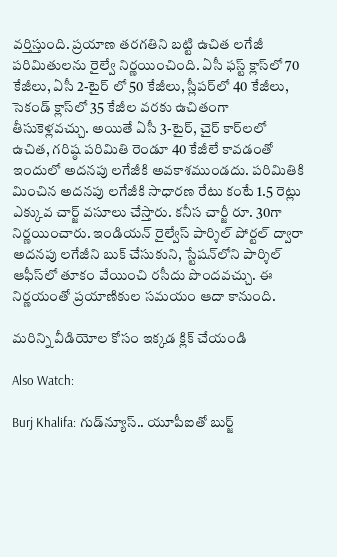వర్తిస్తుంది. ప్రయాణ తరగతిని బట్టి ఉచిత లగేజీ పరిమితులను రైల్వే నిర్ణయించింది. ఏసీ ఫస్ట్ క్లాస్‌లో 70 కేజీలు, ఏసీ 2-టైర్ లో 50 కేజీలు, స్లీపర్‌లో 40 కేజీలు, సెకండ్ క్లాస్‌లో 35 కేజీల వరకు ఉచితంగా తీసుకెళ్లవచ్చు. అయితే ఏసీ 3-టైర్, చైర్ కార్‌లలో ఉచిత, గరిష్ఠ పరిమితి రెండూ 40 కేజీలే కావడంతో ఇందులో అదనపు లగేజీకి అవకాశముండదు. పరిమితికి మించిన అదనపు లగేజీకి సాధారణ రేటు కంటే 1.5 రెట్లు ఎక్కువ చార్జ్ వసూలు చేస్తారు. కనీస చార్జీ రూ. 30గా నిర్ణయించారు. ఇండియన్ రైల్వేస్ పార్శిల్ పోర్టల్ ద్వారా అదనపు లగేజీని బుక్ చేసుకుని, స్టేషన్‌లోని పార్శిల్ ఆఫీస్‌లో తూకం వేయించి రసీదు పొందవచ్చు. ఈ నిర్ణయంతో ప్రయాణికుల సమయం ఆదా కానుంది.

మరిన్ని వీడియోల కోసం ఇక్కడ క్లిక్ చేయండి

Also Watch:

Burj Khalifa: గుడ్‌న్యూస్.. యూపీఐతో బుర్జ్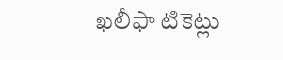ఖలీఫా టికెట్లు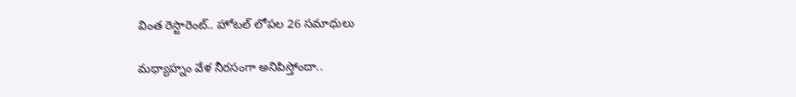వింత రెస్టారెంట్.. హోటల్ లోపల 26 సమాధులు

మధ్యాహ్నం వేళ నీరసంగా అనిపిస్తోందా..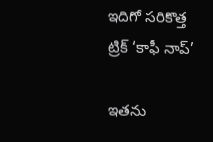ఇదిగో సరికొత్త ట్రిక్ ‘కాఫీ నాప్’

ఇతను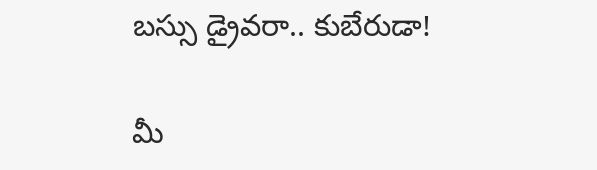బస్సు డ్రైవరా.. కుబేరుడా!

మీ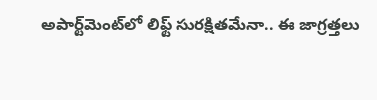అపార్ట్‌మెంట్‌లో లిఫ్ట్‌ సురక్షితమేనా.. ఈ జాగ్రత్తలు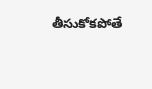తీసుకోకపోతే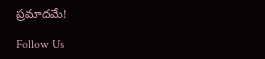ప్రమాదమే!

Follow Us